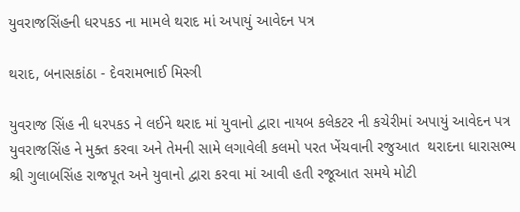યુવરાજસિંહની ધરપકડ ના મામલે થરાદ માં અપાયું આવેદન પત્ર

થરાદ, બનાસકાંઠા - દેવરામભાઈ મિસ્ત્રી

યુવરાજ સિંહ ની ધરપકડ ને લઈને થરાદ માં યુવાનો દ્વારા નાયબ કલેકટર ની કચેરીમાં અપાયું આવેદન પત્ર યુવરાજસિંહ ને મુક્ત કરવા અને તેમની સામે લગાવેલી કલમો પરત ખેંચવાની રજુઆત  થરાદના ધારાસભ્ય શ્રી ગુલાબસિંહ રાજપૂત અને યુવાનો દ્વારા કરવા માં આવી હતી રજૂઆત સમયે મોટી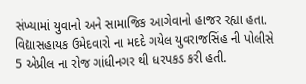સંખ્યામાં યુવાનો અને સામાજિક આગેવાનો હાજર રહ્યા હતા. વિદ્યાસહાયક ઉમેદવારો ના મદદે ગયેલ યુવરાજસિંહ ની પોલીસે 5 એપ્રીલ ના રોજ ગાંધીનગર થી ધરપકડ કરી હતી.